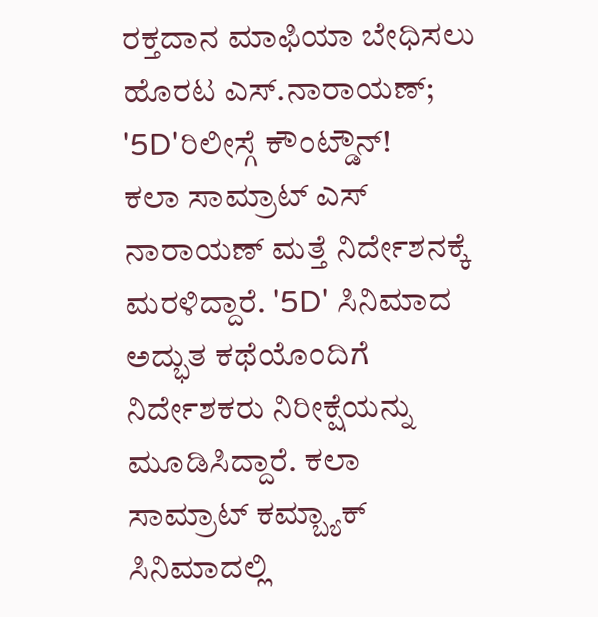ರಕ್ತದಾನ ಮಾಫಿಯಾ ಬೇಧಿಸಲು ಹೊರಟ ಎಸ್.ನಾರಾಯಣ್; '5D'ರಿಲೀಸ್ಗೆ ಕೌಂಟ್ಡೌನ್!
ಕಲಾ ಸಾಮ್ರಾಟ್ ಎಸ್ ನಾರಾಯಣ್ ಮತ್ತೆ ನಿರ್ದೇಶನಕ್ಕೆ ಮರಳಿದ್ದಾರೆ. '5D' ಸಿನಿಮಾದ ಅದ್ಭುತ ಕಥೆಯೊಂದಿಗೆ ನಿರ್ದೇಶಕರು ನಿರೀಕ್ಷೆಯನ್ನು ಮೂಡಿಸಿದ್ದಾರೆ. ಕಲಾ ಸಾಮ್ರಾಟ್ ಕಮ್ಬ್ಯಾಕ್ ಸಿನಿಮಾದಲ್ಲಿ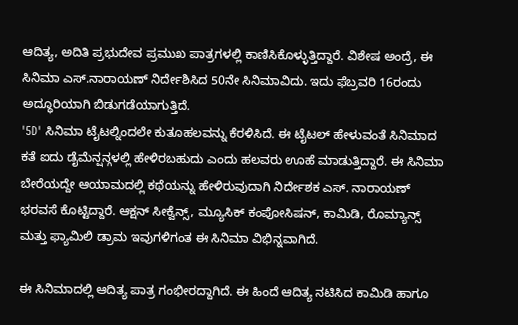ಆದಿತ್ಯ, ಅದಿತಿ ಪ್ರಭುದೇವ ಪ್ರಮುಖ ಪಾತ್ರಗಳಲ್ಲಿ ಕಾಣಿಸಿಕೊಳ್ಳುತ್ತಿದ್ದಾರೆ. ವಿಶೇಷ ಅಂದ್ರೆ, ಈ ಸಿನಿಮಾ ಎಸ್.ನಾರಾಯಣ್ ನಿರ್ದೇಶಿಸಿದ 50ನೇ ಸಿನಿಮಾವಿದು. ಇದು ಫೆಬ್ರವರಿ 16ರಂದು ಅದ್ಧೂರಿಯಾಗಿ ಬಿಡುಗಡೆಯಾಗುತ್ತಿದೆ.
'5D' ಸಿನಿಮಾ ಟೈಟಲ್ನಿಂದಲೇ ಕುತೂಹಲವನ್ನು ಕೆರಳಿಸಿದೆ. ಈ ಟೈಟಲ್ ಹೇಳುವಂತೆ ಸಿನಿಮಾದ ಕತೆ ಐದು ಡೈಮೆನ್ಷನ್ಗಳಲ್ಲಿ ಹೇಳಿರಬಹುದು ಎಂದು ಹಲವರು ಊಹೆ ಮಾಡುತ್ತಿದ್ದಾರೆ. ಈ ಸಿನಿಮಾ ಬೇರೆಯದ್ದೇ ಆಯಾಮದಲ್ಲಿ ಕಥೆಯನ್ನು ಹೇಳಿರುವುದಾಗಿ ನಿರ್ದೇಶಕ ಎಸ್. ನಾರಾಯಣ್ ಭರವಸೆ ಕೊಟ್ಟಿದ್ದಾರೆ. ಆಕ್ಷನ್ ಸೀಕ್ವೆನ್ಸ್, ಮ್ಯೂಸಿಕ್ ಕಂಪೋಸಿಷನ್, ಕಾಮಿಡಿ, ರೊಮ್ಯಾನ್ಸ್ ಮತ್ತು ಫ್ಯಾಮಿಲಿ ಡ್ರಾಮ ಇವುಗಳಿಗಂತ ಈ ಸಿನಿಮಾ ವಿಭಿನ್ನವಾಗಿದೆ.

ಈ ಸಿನಿಮಾದಲ್ಲಿ ಆದಿತ್ಯ ಪಾತ್ರ ಗಂಭೀರದ್ದಾಗಿದೆ. ಈ ಹಿಂದೆ ಆದಿತ್ಯ ನಟಿಸಿದ ಕಾಮಿಡಿ ಹಾಗೂ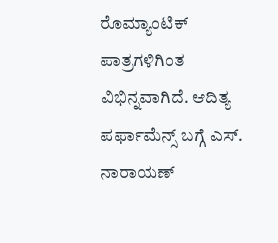ರೊಮ್ಯಾಂಟಿಕ್ ಪಾತ್ರಗಳಿಗಿಂತ ವಿಭಿನ್ನವಾಗಿದೆ. ಆದಿತ್ಯ ಪರ್ಫಾಮೆನ್ಸ್ ಬಗ್ಗೆ ಎಸ್. ನಾರಾಯಣ್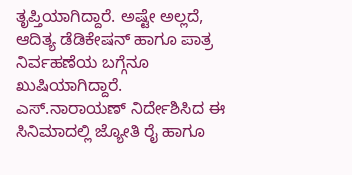ತೃಪ್ತಿಯಾಗಿದ್ದಾರೆ. ಅಷ್ಟೇ ಅಲ್ಲದೆ, ಆದಿತ್ಯ ಡೆಡಿಕೇಷನ್ ಹಾಗೂ ಪಾತ್ರ ನಿರ್ವಹಣೆಯ ಬಗ್ಗೆನೂ ಖುಷಿಯಾಗಿದ್ದಾರೆ.
ಎಸ್.ನಾರಾಯಣ್ ನಿರ್ದೇಶಿಸಿದ ಈ ಸಿನಿಮಾದಲ್ಲಿ ಜ್ಯೋತಿ ರೈ ಹಾಗೂ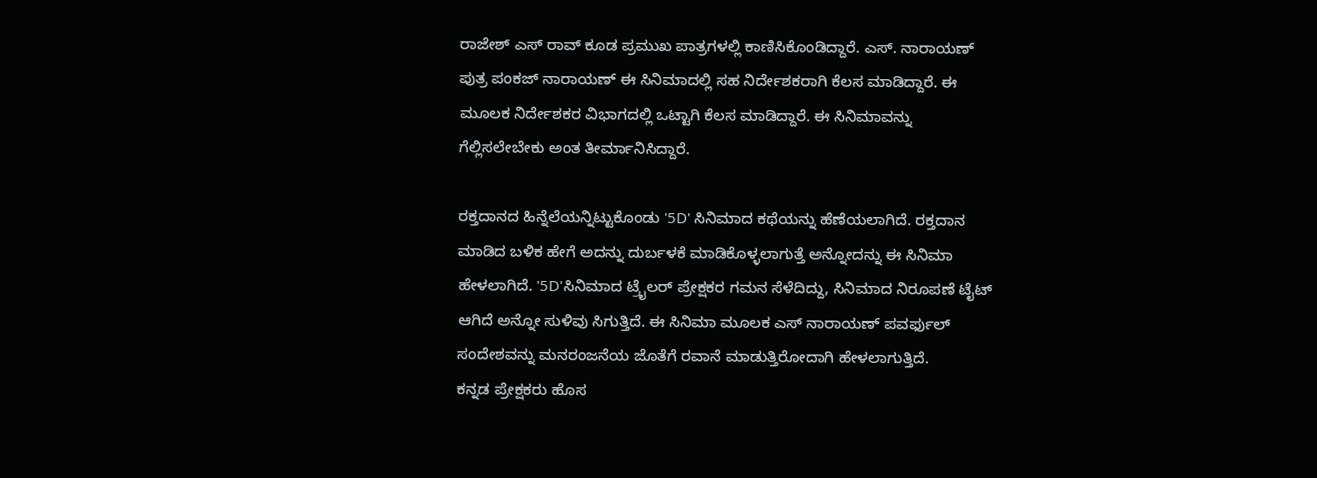ರಾಜೇಶ್ ಎಸ್ ರಾವ್ ಕೂಡ ಪ್ರಮುಖ ಪಾತ್ರಗಳಲ್ಲಿ ಕಾಣಿಸಿಕೊಂಡಿದ್ದಾರೆ. ಎಸ್. ನಾರಾಯಣ್ ಪುತ್ರ ಪಂಕಜ್ ನಾರಾಯಣ್ ಈ ಸಿನಿಮಾದಲ್ಲಿ ಸಹ ನಿರ್ದೇಶಕರಾಗಿ ಕೆಲಸ ಮಾಡಿದ್ದಾರೆ. ಈ ಮೂಲಕ ನಿರ್ದೇಶಕರ ವಿಭಾಗದಲ್ಲಿ ಒಟ್ಟಾಗಿ ಕೆಲಸ ಮಾಡಿದ್ದಾರೆ. ಈ ಸಿನಿಮಾವನ್ನು ಗೆಲ್ಲಿಸಲೇಬೇಕು ಅಂತ ತೀರ್ಮಾನಿಸಿದ್ದಾರೆ.

ರಕ್ತದಾನದ ಹಿನ್ನೆಲೆಯನ್ನಿಟ್ಟುಕೊಂಡು '5D' ಸಿನಿಮಾದ ಕಥೆಯನ್ನು ಹೆಣೆಯಲಾಗಿದೆ. ರಕ್ತದಾನ ಮಾಡಿದ ಬಳಿಕ ಹೇಗೆ ಅದನ್ನು ದುರ್ಬಳಕೆ ಮಾಡಿಕೊಳ್ಳಲಾಗುತ್ತೆ ಅನ್ನೋದನ್ನು ಈ ಸಿನಿಮಾ ಹೇಳಲಾಗಿದೆ. '5D'ಸಿನಿಮಾದ ಟ್ರೈಲರ್ ಪ್ರೇಕ್ಷಕರ ಗಮನ ಸೆಳೆದಿದ್ದು, ಸಿನಿಮಾದ ನಿರೂಪಣೆ ಟೈಟ್ ಆಗಿದೆ ಅನ್ನೋ ಸುಳಿವು ಸಿಗುತ್ತಿದೆ. ಈ ಸಿನಿಮಾ ಮೂಲಕ ಎಸ್ ನಾರಾಯಣ್ ಪವರ್ಫುಲ್ ಸಂದೇಶವನ್ನು ಮನರಂಜನೆಯ ಜೊತೆಗೆ ರವಾನೆ ಮಾಡುತ್ತಿರೋದಾಗಿ ಹೇಳಲಾಗುತ್ತಿದೆ.
ಕನ್ನಡ ಪ್ರೇಕ್ಷಕರು ಹೊಸ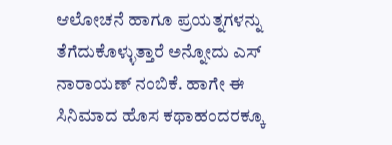ಆಲೋಚನೆ ಹಾಗೂ ಪ್ರಯತ್ನಗಳನ್ನು ತೆಗೆದುಕೊಳ್ಳುತ್ತಾರೆ ಅನ್ನೋದು ಎಸ್ ನಾರಾಯಣ್ ನಂಬಿಕೆ. ಹಾಗೇ ಈ ಸಿನಿಮಾದ ಹೊಸ ಕಥಾಹಂದರಕ್ಕೂ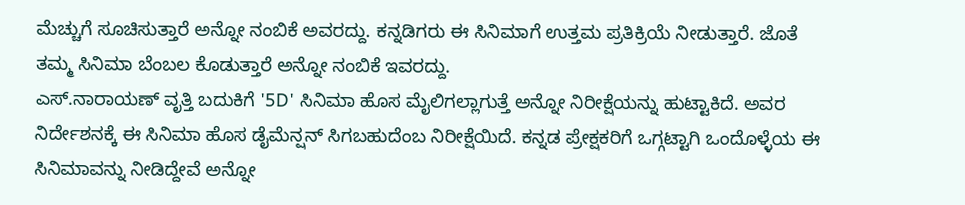ಮೆಚ್ಚುಗೆ ಸೂಚಿಸುತ್ತಾರೆ ಅನ್ನೋ ನಂಬಿಕೆ ಅವರದ್ದು. ಕನ್ನಡಿಗರು ಈ ಸಿನಿಮಾಗೆ ಉತ್ತಮ ಪ್ರತಿಕ್ರಿಯೆ ನೀಡುತ್ತಾರೆ. ಜೊತೆ ತಮ್ಮ ಸಿನಿಮಾ ಬೆಂಬಲ ಕೊಡುತ್ತಾರೆ ಅನ್ನೋ ನಂಬಿಕೆ ಇವರದ್ದು.
ಎಸ್.ನಾರಾಯಣ್ ವೃತ್ತಿ ಬದುಕಿಗೆ '5D' ಸಿನಿಮಾ ಹೊಸ ಮೈಲಿಗಲ್ಲಾಗುತ್ತೆ ಅನ್ನೋ ನಿರೀಕ್ಷೆಯನ್ನು ಹುಟ್ಟಾಕಿದೆ. ಅವರ ನಿರ್ದೇಶನಕ್ಕೆ ಈ ಸಿನಿಮಾ ಹೊಸ ಡೈಮೆನ್ಷನ್ ಸಿಗಬಹುದೆಂಬ ನಿರೀಕ್ಷೆಯಿದೆ. ಕನ್ನಡ ಪ್ರೇಕ್ಷಕರಿಗೆ ಒಗ್ಗಟ್ಟಾಗಿ ಒಂದೊಳ್ಳೆಯ ಈ ಸಿನಿಮಾವನ್ನು ನೀಡಿದ್ದೇವೆ ಅನ್ನೋ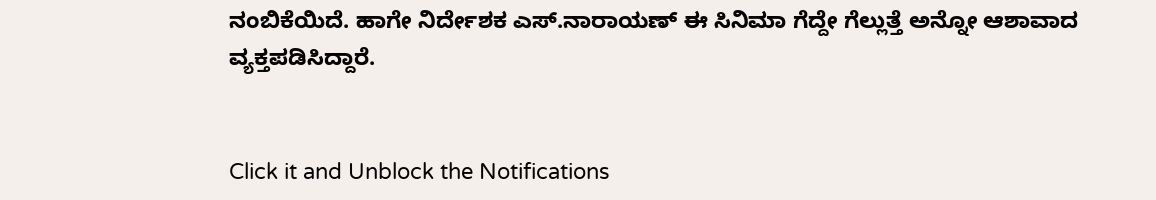ನಂಬಿಕೆಯಿದೆ. ಹಾಗೇ ನಿರ್ದೇಶಕ ಎಸ್.ನಾರಾಯಣ್ ಈ ಸಿನಿಮಾ ಗೆದ್ದೇ ಗೆಲ್ಲುತ್ತೆ ಅನ್ನೋ ಆಶಾವಾದ ವ್ಯಕ್ತಪಡಿಸಿದ್ದಾರೆ.


Click it and Unblock the Notifications